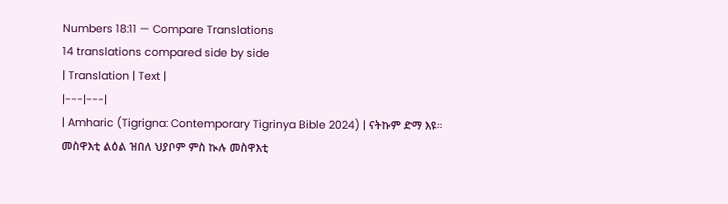Numbers 18:11 — Compare Translations
14 translations compared side by side
| Translation | Text |
|---|---|
| Amharic (Tigrigna: Contemporary Tigrinya Bible 2024) | ናትኩም ድማ እዩ። መስዋእቲ ልዕል ዝበለ ህያቦም ምስ ኲሉ መስዋእቲ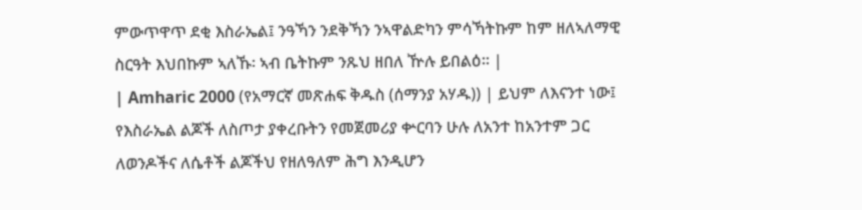ምውጥዋጥ ደቂ እስራኤል፤ ንዓኻን ንደቅኻን ንኣዋልድካን ምሳኻትኩም ከም ዘለኣለማዊ ስርዓት እህበኩም ኣለኹ፡ ኣብ ቤትኩም ንጹህ ዘበለ ዅሉ ይበልዕ። |
| Amharic 2000 (የአማርኛ መጽሐፍ ቅዱስ (ሰማንያ አሃዱ)) | ይህም ለእናንተ ነው፤ የእስራኤል ልጆች ለስጦታ ያቀረቡትን የመጀመሪያ ቍርባን ሁሉ ለአንተ ከአንተም ጋር ለወንዶችና ለሴቶች ልጆችህ የዘለዓለም ሕግ እንዲሆን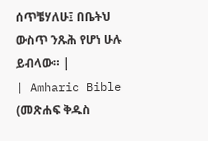ሰጥቼሃለሁ፤ በቤትህ ውስጥ ንጹሕ የሆነ ሁሉ ይብላው። |
| Amharic Bible (መጽሐፍ ቅዱስ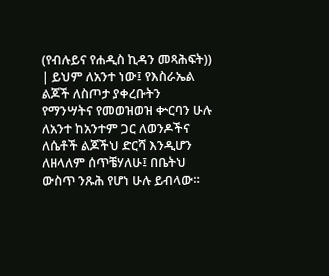(የብሉይና የሐዲስ ኪዳን መጻሕፍት)) | ይህም ለአንተ ነው፤ የእስራኤል ልጆች ለስጦታ ያቀረቡትን የማንሣትና የመወዝወዝ ቍርባን ሁሉ ለአንተ ከአንተም ጋር ለወንዶችና ለሴቶች ልጆችህ ድርሻ እንዲሆን ለዘላለም ሰጥቼሃለሁ፤ በቤትህ ውስጥ ንጹሕ የሆነ ሁሉ ይብላው።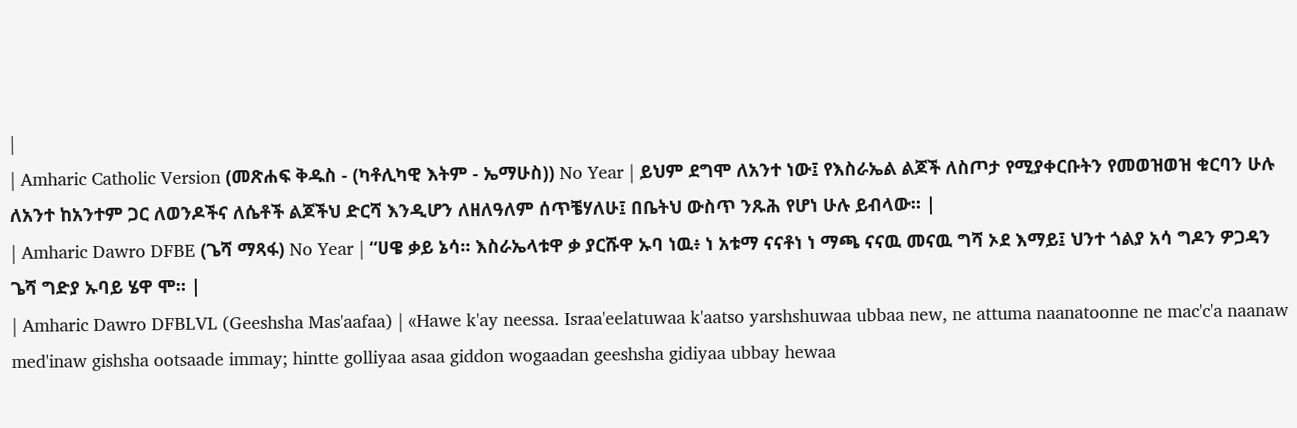|
| Amharic Catholic Version (መጽሐፍ ቅዱስ - (ካቶሊካዊ እትም - ኤማሁስ)) No Year | ይህም ደግሞ ለአንተ ነው፤ የእስራኤል ልጆች ለስጦታ የሚያቀርቡትን የመወዝወዝ ቁርባን ሁሉ ለአንተ ከአንተም ጋር ለወንዶችና ለሴቶች ልጆችህ ድርሻ እንዲሆን ለዘለዓለም ሰጥቼሃለሁ፤ በቤትህ ውስጥ ንጹሕ የሆነ ሁሉ ይብላው። |
| Amharic Dawro DFBE (ጌሻ ማጻፋ) No Year | “ሀዌ ቃይ ኔሳ። እስራኤላቱዋ ቃ ያርሹዋ ኡባ ነዉ፥ ነ አቱማ ናናቶነ ነ ማጫ ናናዉ መናዉ ግሻ ኦደ እማይ፤ ህንተ ጎልያ አሳ ግዶን ዎጋዳን ጌሻ ግድያ ኡባይ ሄዋ ሞ። |
| Amharic Dawro DFBLVL (Geeshsha Mas'aafaa) | «Hawe k'ay neessa. Israa'eelatuwaa k'aatso yarshshuwaa ubbaa new, ne attuma naanatoonne ne mac'c'a naanaw med'inaw gishsha ootsaade immay; hintte golliyaa asaa giddon wogaadan geeshsha gidiyaa ubbay hewaa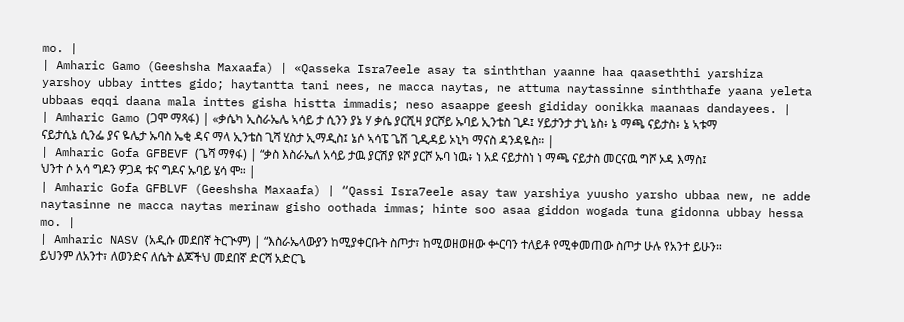mo. |
| Amharic Gamo (Geeshsha Maxaafa) | «Qasseka Isra7eele asay ta sinththan yaanne haa qaaseththi yarshiza yarshoy ubbay inttes gido; haytantta tani nees, ne macca naytas, ne attuma naytassinne sinththafe yaana yeleta ubbaas eqqi daana mala inttes gisha histta immadis; neso asaappe geesh gididay oonikka maanaas dandayees. |
| Amharic Gamo (ጋሞ ማጻፋ) | «ቃሴካ ኢስራኤሌ ኣሳይ ታ ሲንን ያኔ ሃ ቃሴ ያርሺዛ ያርሾይ ኡባይ ኢንቴስ ጊዶ፤ ሃይታንታ ታኒ ኔስ፥ ኔ ማጫ ናይታስ፥ ኔ ኣቱማ ናይታሲኔ ሲንፌ ያና ዬሌታ ኡባስ ኤቂ ዳና ማላ ኢንቴስ ጊሻ ሂስታ ኢማዲስ፤ ኔሶ ኣሳፔ ጌሽ ጊዲዳይ ኦኒካ ማናስ ዳንዳዬስ። |
| Amharic Gofa GFBEVF (ጌሻ ማፃፋ) | “ቃስ እስራኤለ አሳይ ታዉ ያርሽያ ዩሾ ያርሾ ኡባ ነዉ፥ ነ አደ ናይታስነ ነ ማጫ ናይታስ መርናዉ ግሾ ኦዳ እማስ፤ ህንተ ሶ አሳ ግዶን ዎጋዳ ቱና ግዶና ኡባይ ሄሳ ሞ። |
| Amharic Gofa GFBLVF (Geeshsha Maxaafa) | “Qassi Isra7eele asay taw yarshiya yuusho yarsho ubbaa new, ne adde naytasinne ne macca naytas merinaw gisho oothada immas; hinte soo asaa giddon wogada tuna gidonna ubbay hessa mo. |
| Amharic NASV (አዲሱ መደበኛ ትርጒም) | “እስራኤላውያን ከሚያቀርቡት ስጦታ፣ ከሚወዘወዘው ቍርባን ተለይቶ የሚቀመጠው ስጦታ ሁሉ የአንተ ይሁን። ይህንም ለአንተ፣ ለወንድና ለሴት ልጆችህ መደበኛ ድርሻ አድርጌ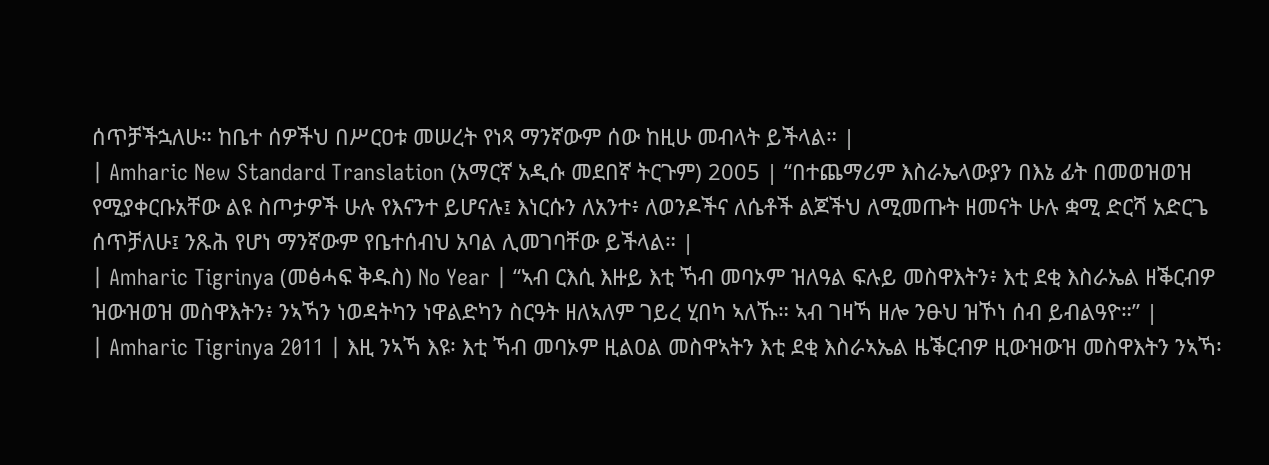ሰጥቻችኋለሁ። ከቤተ ሰዎችህ በሥርዐቱ መሠረት የነጻ ማንኛውም ሰው ከዚሁ መብላት ይችላል። |
| Amharic New Standard Translation (አማርኛ አዲሱ መደበኛ ትርጉም) 2005 | “በተጨማሪም እስራኤላውያን በእኔ ፊት በመወዝወዝ የሚያቀርቡአቸው ልዩ ስጦታዎች ሁሉ የእናንተ ይሆናሉ፤ እነርሱን ለአንተ፥ ለወንዶችና ለሴቶች ልጆችህ ለሚመጡት ዘመናት ሁሉ ቋሚ ድርሻ አድርጌ ሰጥቻለሁ፤ ንጹሕ የሆነ ማንኛውም የቤተሰብህ አባል ሊመገባቸው ይችላል። |
| Amharic Tigrinya (መፅሓፍ ቅዱስ) No Year | “ኣብ ርእሲ እዙይ እቲ ኻብ መባኦም ዝለዓል ፍሉይ መስዋእትን፥ እቲ ደቂ እስራኤል ዘቕርብዎ ዝውዝወዝ መስዋእትን፥ ንኣኻን ነወዳትካን ነዋልድካን ስርዓት ዘለኣለም ገይረ ሂበካ ኣለኹ። ኣብ ገዛኻ ዘሎ ንፁህ ዝኾነ ሰብ ይብልዓዮ።” |
| Amharic Tigrinya 2011 | እዚ ንኣኻ እዩ፡ እቲ ኻብ መባኦም ዚልዐል መስዋኣትን እቲ ደቂ እስራኣኤል ዜቕርብዎ ዚውዝውዝ መስዋእትን ንኣኻ፡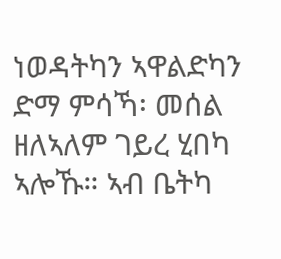ነወዳትካን ኣዋልድካን ድማ ምሳኻ፡ መሰል ዘለኣለም ገይረ ሂበካ ኣሎኹ። ኣብ ቤትካ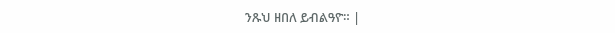ንጹህ ዘበለ ይብልዓዮ። |